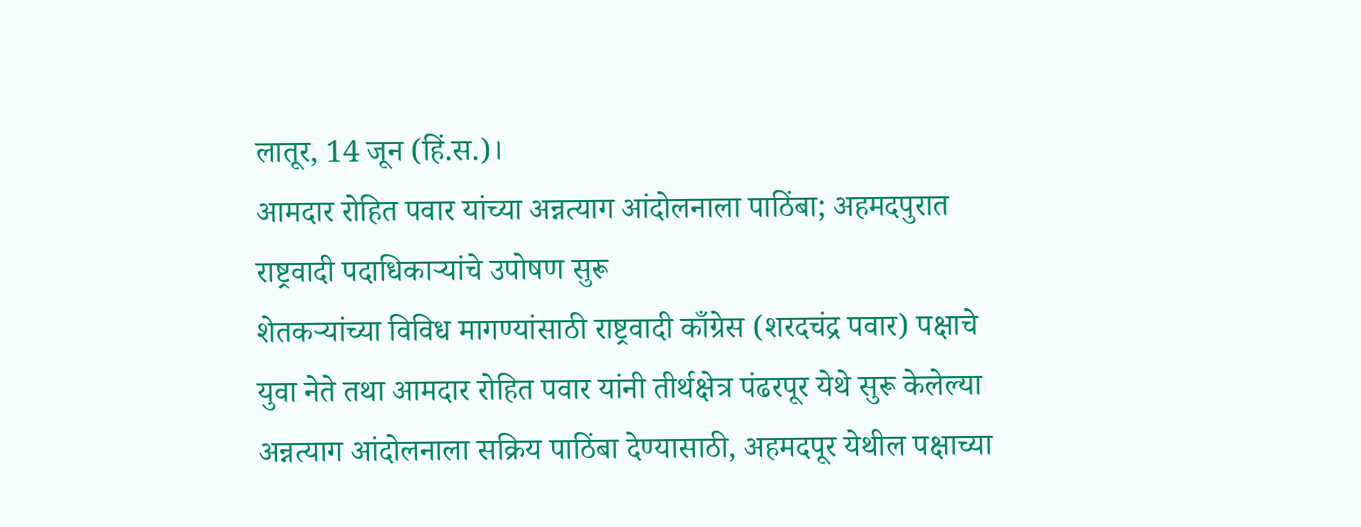लातूर, 14 जून (हिं.स.)।
आमदार रोहित पवार यांच्या अन्नत्याग आंदोलनाला पाठिंबा; अहमदपुरात राष्ट्रवादी पदाधिकाऱ्यांचे उपोषण सुरू
शेतकऱ्यांच्या विविध मागण्यांसाठी राष्ट्रवादी काँग्रेस (शरदचंद्र पवार) पक्षाचे युवा नेते तथा आमदार रोहित पवार यांनी तीर्थक्षेत्र पंढरपूर येथे सुरू केलेल्या अन्नत्याग आंदोलनाला सक्रिय पाठिंबा देण्यासाठी, अहमदपूर येथील पक्षाच्या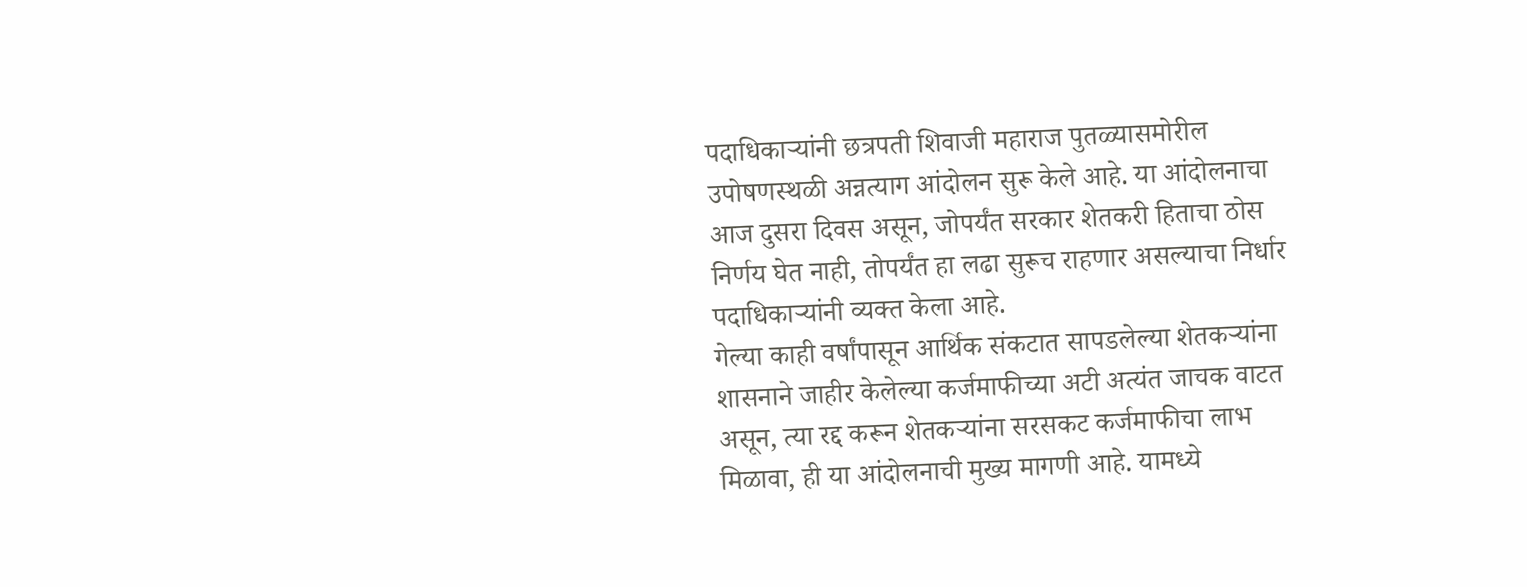पदाधिकाऱ्यांनी छत्रपती शिवाजी महाराज पुतळ्यासमोरील उपोषणस्थळी अन्नत्याग आंदोलन सुरू केले आहे. या आंदोलनाचा आज दुसरा दिवस असून, जोपर्यंत सरकार शेतकरी हिताचा ठोस निर्णय घेत नाही, तोपर्यंत हा लढा सुरूच राहणार असल्याचा निर्धार पदाधिकाऱ्यांनी व्यक्त केला आहे.
गेल्या काही वर्षांपासून आर्थिक संकटात सापडलेल्या शेतकऱ्यांना शासनाने जाहीर केलेल्या कर्जमाफीच्या अटी अत्यंत जाचक वाटत असून, त्या रद्द करून शेतकऱ्यांना सरसकट कर्जमाफीचा लाभ मिळावा, ही या आंदोलनाची मुख्य मागणी आहे. यामध्ये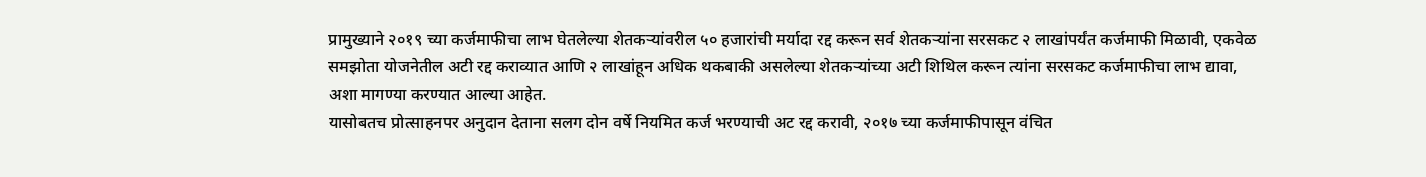प्रामुख्याने २०१९ च्या कर्जमाफीचा लाभ घेतलेल्या शेतकऱ्यांवरील ५० हजारांची मर्यादा रद्द करून सर्व शेतकऱ्यांना सरसकट २ लाखांपर्यंत कर्जमाफी मिळावी, एकवेळ समझोता योजनेतील अटी रद्द कराव्यात आणि २ लाखांहून अधिक थकबाकी असलेल्या शेतकऱ्यांच्या अटी शिथिल करून त्यांना सरसकट कर्जमाफीचा लाभ द्यावा, अशा मागण्या करण्यात आल्या आहेत.
यासोबतच प्रोत्साहनपर अनुदान देताना सलग दोन वर्षे नियमित कर्ज भरण्याची अट रद्द करावी, २०१७ च्या कर्जमाफीपासून वंचित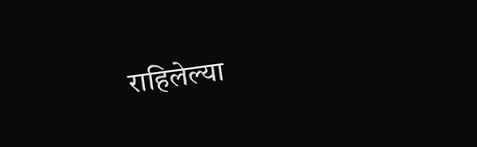राहिलेल्या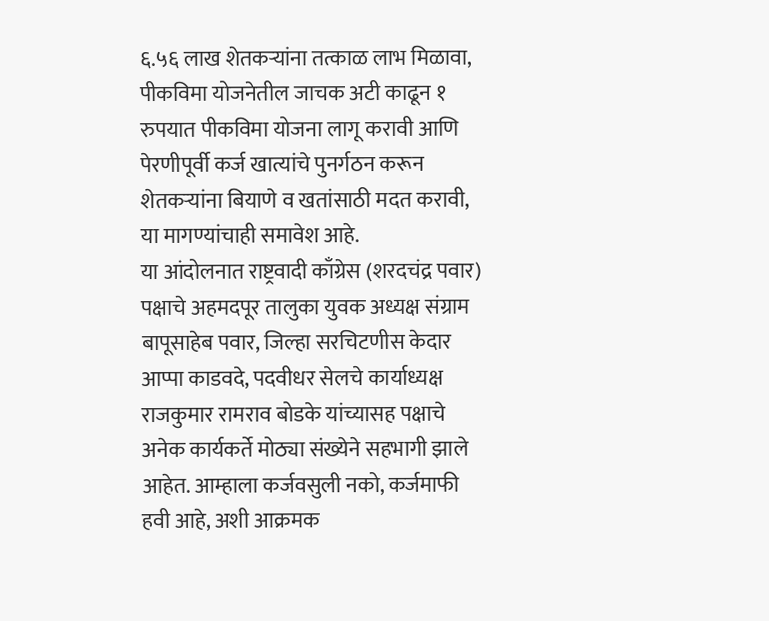६.५६ लाख शेतकऱ्यांना तत्काळ लाभ मिळावा, पीकविमा योजनेतील जाचक अटी काढून १ रुपयात पीकविमा योजना लागू करावी आणि पेरणीपूर्वी कर्ज खात्यांचे पुनर्गठन करून शेतकऱ्यांना बियाणे व खतांसाठी मदत करावी, या मागण्यांचाही समावेश आहे.
या आंदोलनात राष्ट्रवादी काँग्रेस (शरदचंद्र पवार) पक्षाचे अहमदपूर तालुका युवक अध्यक्ष संग्राम बापूसाहेब पवार, जिल्हा सरचिटणीस केदार आप्पा काडवदे, पदवीधर सेलचे कार्याध्यक्ष राजकुमार रामराव बोडके यांच्यासह पक्षाचे अनेक कार्यकर्ते मोठ्या संख्येने सहभागी झाले आहेत. आम्हाला कर्जवसुली नको, कर्जमाफी हवी आहे, अशी आक्रमक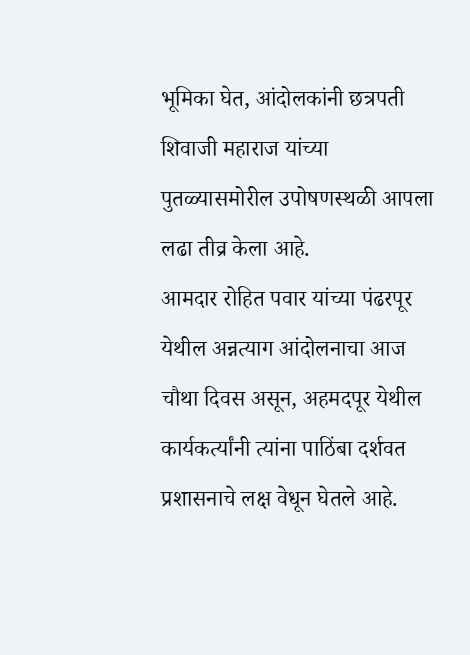भूमिका घेत, आंदोलकांनी छत्रपती शिवाजी महाराज यांच्या पुतळ्यासमोरील उपोषणस्थळी आपला लढा तीव्र केला आहे.
आमदार रोहित पवार यांच्या पंढरपूर येथील अन्नत्याग आंदोलनाचा आज चौथा दिवस असून, अहमदपूर येथील कार्यकर्त्यांनी त्यांना पाठिंबा दर्शवत प्रशासनाचे लक्ष वेधून घेतले आहे.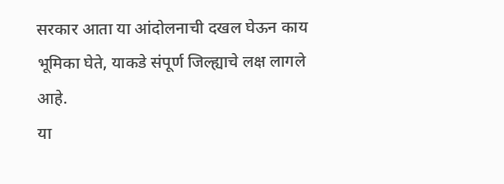सरकार आता या आंदोलनाची दखल घेऊन काय भूमिका घेते, याकडे संपूर्ण जिल्ह्याचे लक्ष लागले आहे.
या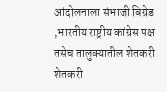आंदोलनाला संभाजी बिग्रेड ,भारतीय राष्ट्रीय कांग्रेस पक्ष तसेच तालुक्यातील शेतकरी शेतकरी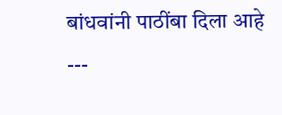बांधवांनी पाठींबा दिला आहे
---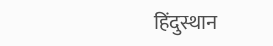हिंदुस्थान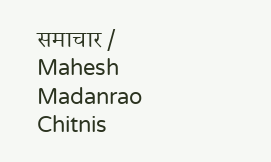समाचार / Mahesh Madanrao Chitnis